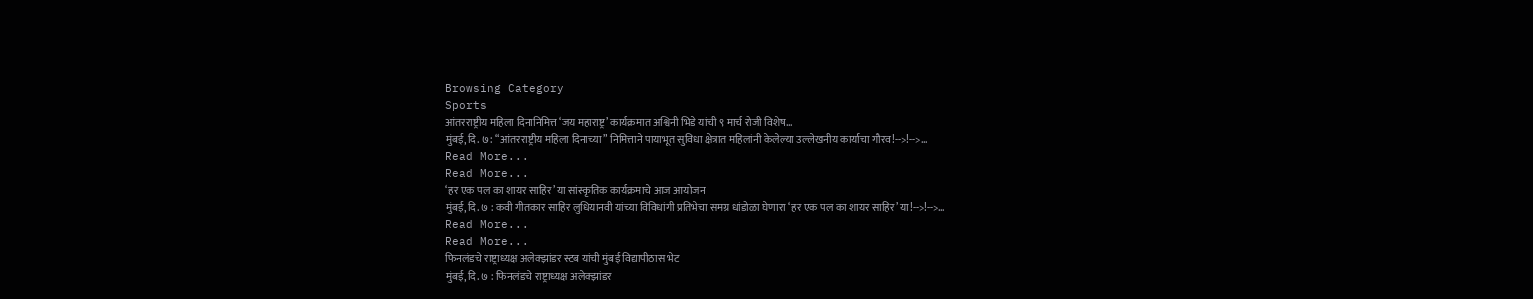Browsing Category
Sports
आंतरराष्ट्रीय महिला दिनानिमित्त ‘जय महाराष्ट्र’ कार्यक्रमात अश्विनी भिडे यांची ९ मार्च रोजी विशेष…
मुंबई, दि. ७: “आंतरराष्ट्रीय महिला दिनाच्या” निमित्ताने पायाभूत सुविधा क्षेत्रात महिलांनी केलेल्या उल्लेखनीय कार्याचा गौरव!-->!-->…
Read More...
Read More...
‘हर एक पल का शायर साहिर’ या सांस्कृतिक कार्यक्रमाचे आज आयोजन
मुंबई, दि. ७ : कवी गीतकार साहिर लुधियानवी यांच्या विविधांगी प्रतिभेचा समग्र धांडोळा घेणारा ‘हर एक पल का शायर साहिर’ या!-->!-->…
Read More...
Read More...
फिनलंडचे राष्ट्राध्यक्ष अलेक्झांडर स्टब यांची मुंबई विद्यापीठास भेट
मुंबई, दि. ७ : फिनलंडचे राष्ट्राध्यक्ष अलेक्झांडर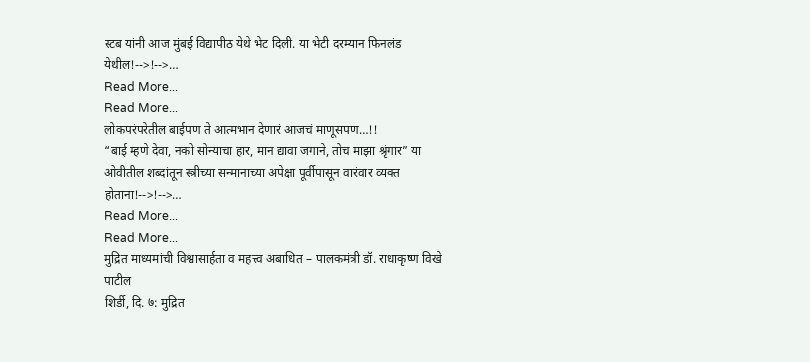स्टब यांनी आज मुंबई विद्यापीठ येथे भेट दिली. या भेटी दरम्यान फिनलंड येथील!-->!-->…
Read More...
Read More...
लोकपरंपरेतील बाईपण ते आत्मभान देणारं आजचं माणूसपण…!!
“बाई म्हणे देवा, नको सोन्याचा हार, मान द्यावा जगाने, तोच माझा श्रृंगार” या ओवीतील शब्दांतून स्त्रीच्या सन्मानाच्या अपेक्षा पूर्वीपासून वारंवार व्यक्त होताना!-->!-->…
Read More...
Read More...
मुद्रित माध्यमांची विश्वासार्हता व महत्त्व अबाधित – पालकमंत्री डॉ. राधाकृष्ण विखे पाटील
शिर्डी, दि. ७: मुद्रित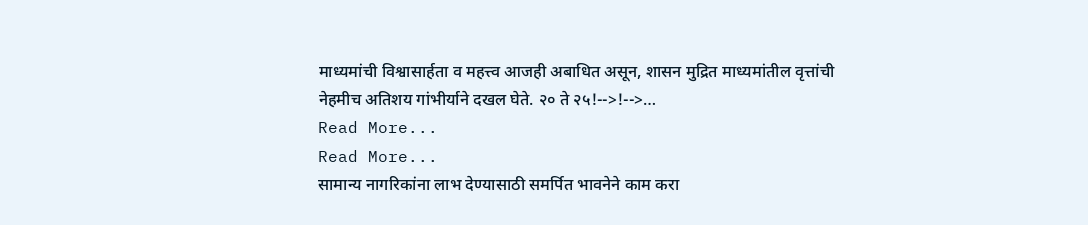माध्यमांची विश्वासार्हता व महत्त्व आजही अबाधित असून, शासन मुद्रित माध्यमांतील वृत्तांची नेहमीच अतिशय गांभीर्याने दखल घेते. २० ते २५!-->!-->…
Read More...
Read More...
सामान्य नागरिकांना लाभ देण्यासाठी समर्पित भावनेने काम करा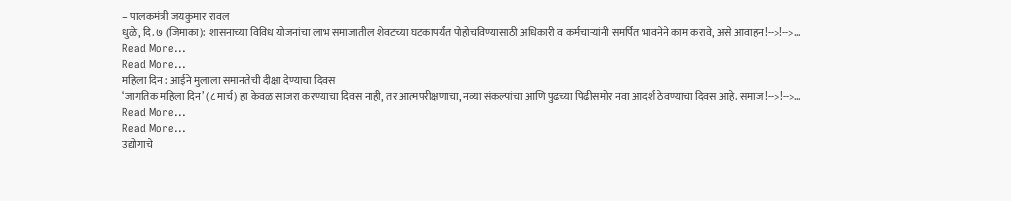– पालकमंत्री जयकुमार रावल
धुळे, दि. ७ (जिमाका): शासनाच्या विविध योजनांचा लाभ समाजातील शेवटच्या घटकापर्यंत पोहोचविण्यासाठी अधिकारी व कर्मचाऱ्यांनी समर्पित भावनेने काम करावे, असे आवाहन!-->!-->…
Read More...
Read More...
महिला दिन : आईने मुलाला समानतेची दीक्षा देण्याचा दिवस
‘जागतिक महिला दिन’ (८ मार्च) हा केवळ साजरा करण्याचा दिवस नाही, तर आत्मपरीक्षणाचा, नव्या संकल्पांचा आणि पुढच्या पिढीसमोर नवा आदर्श ठेवण्याचा दिवस आहे. समाज!-->!-->…
Read More...
Read More...
उद्योगाचे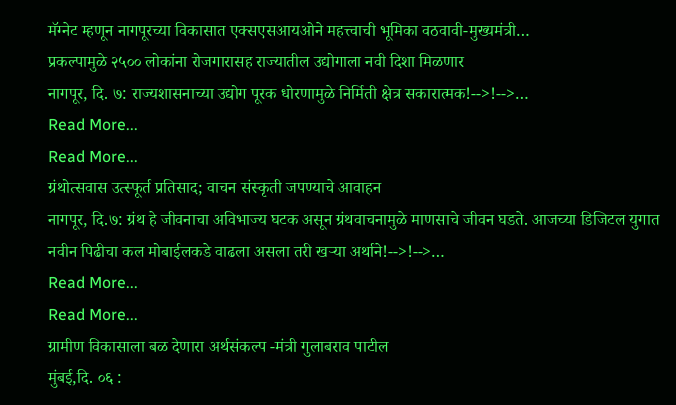मॅग्नेट म्हणून नागपूरच्या विकासात एक्सएसआयओने महत्त्वाची भूमिका वठवावी-मुख्यमंत्री…
प्रकल्पामुळे २५०० लोकांना रोजगारासह राज्यातील उद्योगाला नवी दिशा मिळणार
नागपूर, दि. ७: राज्यशासनाच्या उद्योग पूरक धोरणामुळे निर्मिती क्षेत्र सकारात्मक!-->!-->…
Read More...
Read More...
ग्रंथोत्सवास उत्स्फूर्त प्रतिसाद; वाचन संस्कृती जपण्याचे आवाहन
नागपूर, दि.७: ग्रंथ हे जीवनाचा अविभाज्य घटक असून ग्रंथवाचनामुळे माणसाचे जीवन घडते. आजच्या डिजिटल युगात नवीन पिढीचा कल मोबाईलकडे वाढला असला तरी खऱ्या अर्थाने!-->!-->…
Read More...
Read More...
ग्रामीण विकासाला बळ देणारा अर्थसंकल्प -मंत्री गुलाबराव पाटील
मुंबई,दि. ०६ :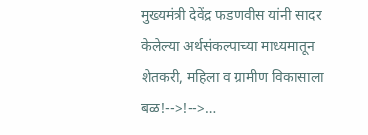मुख्यमंत्री देवेंद्र फडणवीस यांनी सादर केलेल्या अर्थसंकल्पाच्या माध्यमातून शेतकरी, महिला व ग्रामीण विकासाला बळ!-->!-->…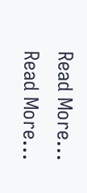Read More...
Read More...